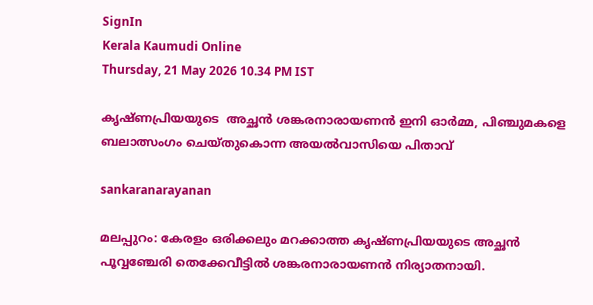SignIn
Kerala Kaumudi Online
Thursday, 21 May 2026 10.34 PM IST

കൃഷ്ണപ്രിയയുടെ  അച്ഛൻ ശങ്കരനാരായണൻ ഇനി ഓർമ്മ, പിഞ്ചുമകളെ ബലാത്സംഗം ചെയ്തുകൊന്ന അയൽവാസിയെ പിതാവ്

sankaranarayanan

മലപ്പുറം: കേരളം ഒരിക്കലും മറക്കാത്ത കൃഷ്ണപ്രിയയുടെ അച്ഛൻ പൂവ്വഞ്ചേരി തെക്കേവീട്ടിൽ ശങ്കരനാരായണൻ നിര്യാതനായി.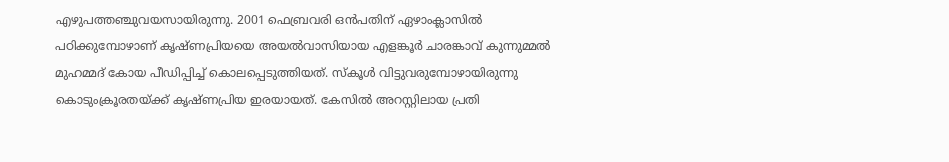എഴുപത്തഞ്ചുവയസായിരുന്നു. 2001 ഫെബ്രവരി ഒൻപതിന് ഏഴാംക്ലാസിൽ പഠിക്കുമ്പോഴാണ് കൃഷ്ണപ്രിയയെ അയൽവാസിയായ എളങ്കൂർ ചാരങ്കാവ് കുന്നുമ്മൽ മുഹമ്മദ് കോയ പീഡിപ്പിച്ച് കൊലപ്പെടുത്തിയത്. സ്കൂൾ വിട്ടുവരുമ്പോഴായിരുന്നു കൊടുംക്രൂരതയ്ക്ക് കൃഷ്ണപ്രിയ ഇരയായത്. കേസിൽ അറസ്റ്റിലായ പ്രതി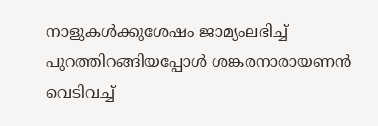നാളുകൾക്കുശേഷം ജാമ്യംലഭിച്ച് പുറത്തിറങ്ങിയപ്പോൾ ശങ്കരനാരായണൻ വെടിവച്ച്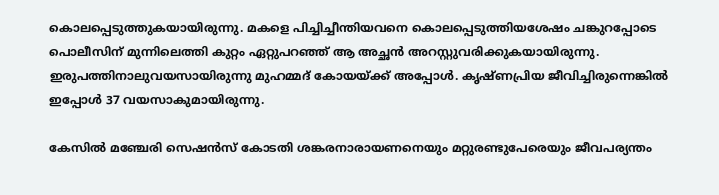കൊലപ്പെടുത്തുകയായിരുന്നു. മകളെ പിച്ചിച്ചീന്തിയവനെ കൊലപ്പെടുത്തിയശേഷം ചങ്കുറപ്പോടെ പൊലീസിന് മുന്നിലെത്തി കുറ്റം ഏറ്റുപറഞ്ഞ് ആ അച്ഛൻ അറസ്റ്റുവരിക്കുകയായിരുന്നു. ഇരുപത്തിനാലുവയസായിരുന്നു മുഹമ്മദ് കോയയ്ക്ക് അപ്പോൾ. കൃഷ്ണപ്രിയ ജീവിച്ചിരുന്നെങ്കിൽ ഇപ്പോൾ 37 വയസാകുമായിരുന്നു.

കേസിൽ മഞ്ചേരി സെഷൻസ് കോടതി ശങ്കരനാരായണനെയും മറ്റുരണ്ടുപേരെയും ജീവപര്യന്തം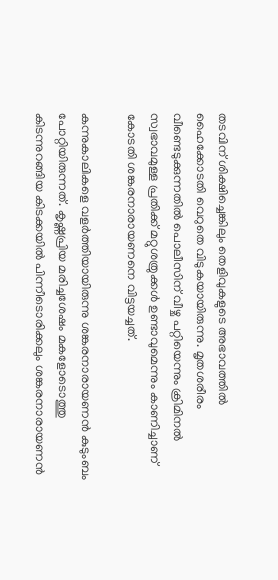തടവിന് ശിക്ഷിച്ചെങ്കിലും തെളിവുകളുടെ അഭാവത്തിൽ ഹൈക്കോടതി വെറുതെ വിടുകയായിരുന്നു. മൃതശരീരം വീണ്ടെടുക്കുന്നതിൽ പൊലീസിന് വീഴ്ച പറ്റിയെന്നും ക്രിമിനൽ സ്വഭാവമുള്ള പ്രതിക്ക് മറ്റുശത്രുക്കൾ ഉണ്ടാവുമെന്നും കാണിച്ചാണ് കോടതി ശങ്കരനാരായണനെ വിട്ടയച്ചത്.

കന്നുകാലികളെ വളർത്തിയായിരുന്നു ശങ്കരനാരായണൻ കുടുംബം പോറ്റിയിരുന്നത്. കൃഷ്ണപ്രിയ മരിച്ചശേഷം മകളോടൊത്തു കിടന്നുറങ്ങിയ കിടക്കയിൽ പിന്നീടൊരിക്കലും ശങ്കരനാരായണൻ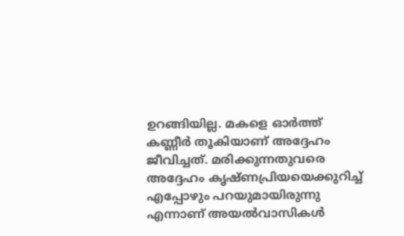ഉറങ്ങിയില്ല. മകളെ ഓർത്ത് കണ്ണീർ തൂകിയാണ് അദ്ദേഹം ജീവിച്ചത്. മരിക്കുന്നതുവരെ അദ്ദേഹം കൃഷ്ണപ്രിയയെക്കുറിച്ച് എപ്പോഴും പറയുമായിരുന്നു എന്നാണ് അയൽവാസികൾ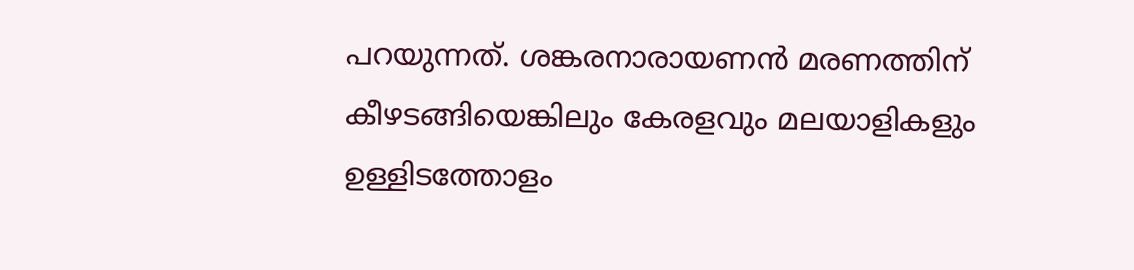പറയുന്നത്. ശങ്കരനാരായണൻ മരണത്തിന് കീഴടങ്ങിയെങ്കിലും കേരളവും മലയാളികളും ഉള്ളിടത്തോളം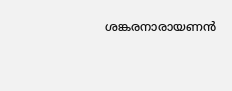ശങ്കരനാരായണൻ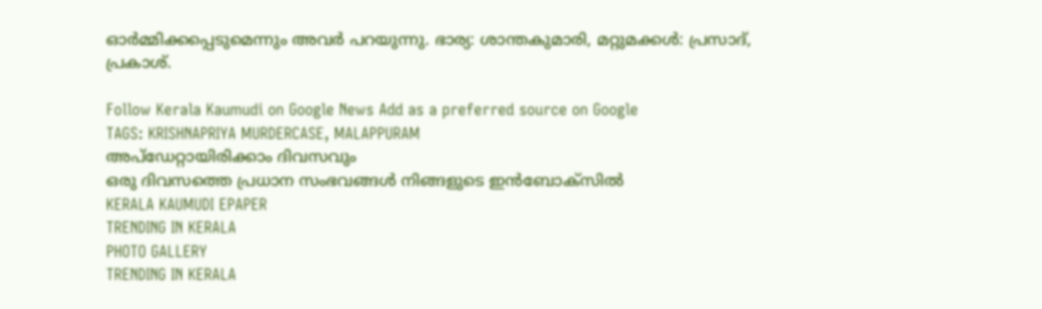ഓർമ്മിക്കപ്പെടുമെന്നും അവർ പറയുന്നു. ഭാര്യ: ശാന്തകുമാരി, മറ്റുമക്കൾ: പ്രസാദ്, പ്രകാശ്.

Follow Kerala Kaumudi on Google News Add as a preferred source on Google
TAGS: KRISHNAPRIYA MURDERCASE, MALAPPURAM
അപ്ഡേറ്റായിരിക്കാം ദിവസവും
ഒരു ദിവസത്തെ പ്രധാന സംഭവങ്ങൾ നിങ്ങളുടെ ഇൻബോക്സിൽ
KERALA KAUMUDI EPAPER
TRENDING IN KERALA
PHOTO GALLERY
TRENDING IN KERALA